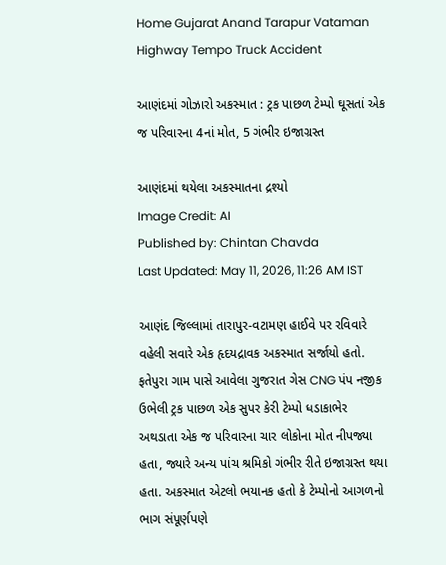Home Gujarat Anand Tarapur Vataman Highway Tempo Truck Accident

આણંદમાં ગોઝારો અકસ્માત : ટ્રક પાછળ ટેમ્પો ઘૂસતાં એક જ પરિવારના 4નાં મોત, 5 ગંભીર ઇજાગ્રસ્ત

આણંદમાં થયેલા અકસ્માતના દ્રશ્યો
Image Credit: AI
Published by: Chintan Chavda
Last Updated: May 11, 2026, 11:26 AM IST

આણંદ જિલ્લામાં તારાપુર-વટામણ હાઈવે પર રવિવારે વહેલી સવારે એક હૃદયદ્રાવક અકસ્માત સર્જાયો હતો. ફતેપુરા ગામ પાસે આવેલા ગુજરાત ગેસ CNG પંપ નજીક ઉભેલી ટ્રક પાછળ એક સુપર કેરી ટેમ્પો ધડાકાભેર અથડાતા એક જ પરિવારના ચાર લોકોના મોત નીપજ્યા હતા, જ્યારે અન્ય પાંચ શ્રમિકો ગંભીર રીતે ઇજાગ્રસ્ત થયા હતા. અકસ્માત એટલો ભયાનક હતો કે ટેમ્પોનો આગળનો ભાગ સંપૂર્ણપણે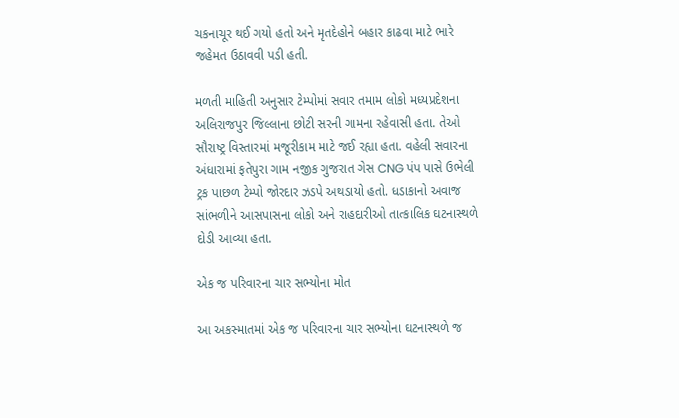ચકનાચૂર થઈ ગયો હતો અને મૃતદેહોને બહાર કાઢવા માટે ભારે જહેમત ઉઠાવવી પડી હતી.

મળતી માહિતી અનુસાર ટેમ્પોમાં સવાર તમામ લોકો મધ્યપ્રદેશના અલિરાજપુર જિલ્લાના છોટી સરની ગામના રહેવાસી હતા. તેઓ સૌરાષ્ટ્ર વિસ્તારમાં મજૂરીકામ માટે જઈ રહ્યા હતા. વહેલી સવારના અંધારામાં ફતેપુરા ગામ નજીક ગુજરાત ગેસ CNG પંપ પાસે ઉભેલી ટ્રક પાછળ ટેમ્પો જોરદાર ઝડપે અથડાયો હતો. ધડાકાનો અવાજ સાંભળીને આસપાસના લોકો અને રાહદારીઓ તાત્કાલિક ઘટનાસ્થળે દોડી આવ્યા હતા.

એક જ પરિવારના ચાર સભ્યોના મોત

આ અકસ્માતમાં એક જ પરિવારના ચાર સભ્યોના ઘટનાસ્થળે જ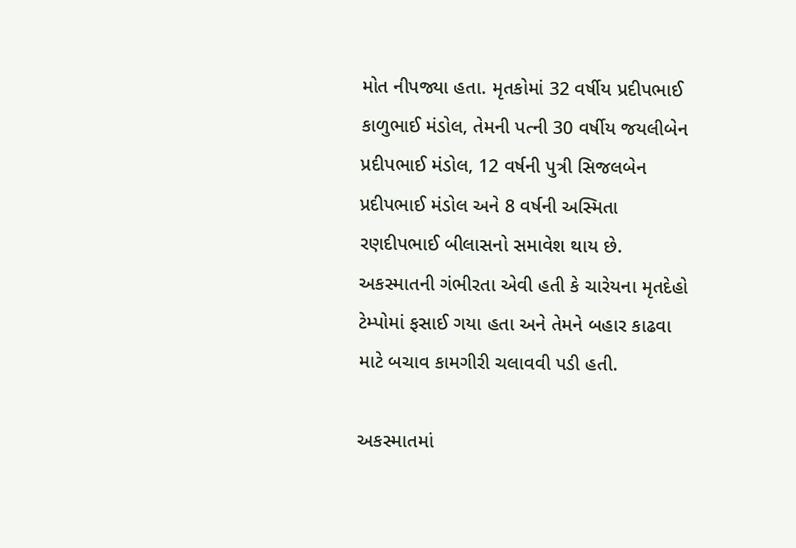મોત નીપજ્યા હતા. મૃતકોમાં 32 વર્ષીય પ્રદીપભાઈ કાળુભાઈ મંડોલ, તેમની પત્ની 30 વર્ષીય જયલીબેન પ્રદીપભાઈ મંડોલ, 12 વર્ષની પુત્રી સિજલબેન પ્રદીપભાઈ મંડોલ અને 8 વર્ષની અસ્મિતા રણદીપભાઈ બીલાસનો સમાવેશ થાય છે. અકસ્માતની ગંભીરતા એવી હતી કે ચારેયના મૃતદેહો ટેમ્પોમાં ફસાઈ ગયા હતા અને તેમને બહાર કાઢવા માટે બચાવ કામગીરી ચલાવવી પડી હતી.

અકસ્માતમાં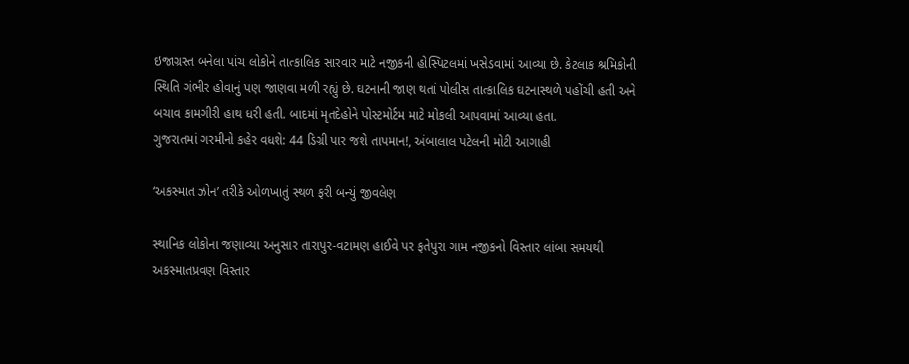ઇજાગ્રસ્ત બનેલા પાંચ લોકોને તાત્કાલિક સારવાર માટે નજીકની હોસ્પિટલમાં ખસેડવામાં આવ્યા છે. કેટલાક શ્રમિકોની સ્થિતિ ગંભીર હોવાનું પણ જાણવા મળી રહ્યું છે. ઘટનાની જાણ થતાં પોલીસ તાત્કાલિક ઘટનાસ્થળે પહોંચી હતી અને બચાવ કામગીરી હાથ ધરી હતી. બાદમાં મૃતદેહોને પોસ્ટમોર્ટમ માટે મોકલી આપવામાં આવ્યા હતા.
ગુજરાતમાં ગરમીનો કહેર વધશે: 44 ડિગ્રી પાર જશે તાપમાન!, અંબાલાલ પટેલની મોટી આગાહી

‘અકસ્માત ઝોન’ તરીકે ઓળખાતું સ્થળ ફરી બન્યું જીવલેણ

સ્થાનિક લોકોના જણાવ્યા અનુસાર તારાપુર-વટામણ હાઈવે પર ફતેપુરા ગામ નજીકનો વિસ્તાર લાંબા સમયથી અકસ્માતપ્રવણ વિસ્તાર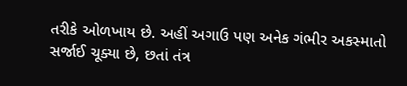તરીકે ઓળખાય છે. અહીં અગાઉ પણ અનેક ગંભીર અકસ્માતો સર્જાઈ ચૂક્યા છે, છતાં તંત્ર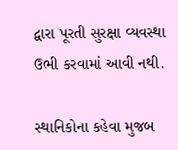દ્વારા પૂરતી સુરક્ષા વ્યવસ્થા ઉભી કરવામાં આવી નથી.

સ્થાનિકોના કહેવા મુજબ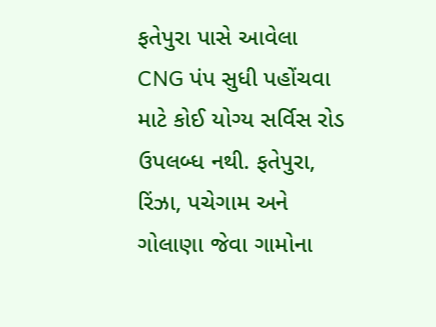ફતેપુરા પાસે આવેલા CNG પંપ સુધી પહોંચવા માટે કોઈ યોગ્ય સર્વિસ રોડ ઉપલબ્ધ નથી. ફતેપુરા, રિંઝા, પચેગામ અને ગોલાણા જેવા ગામોના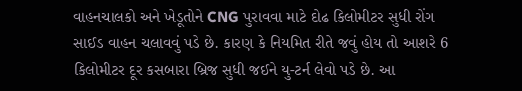વાહનચાલકો અને ખેડૂતોને CNG પુરાવવા માટે દોઢ કિલોમીટર સુધી રોંગ સાઈડ વાહન ચલાવવું પડે છે. કારણ કે નિયમિત રીતે જવું હોય તો આશરે 6 કિલોમીટર દૂર કસબારા બ્રિજ સુધી જઈને યુ-ટર્ન લેવો પડે છે. આ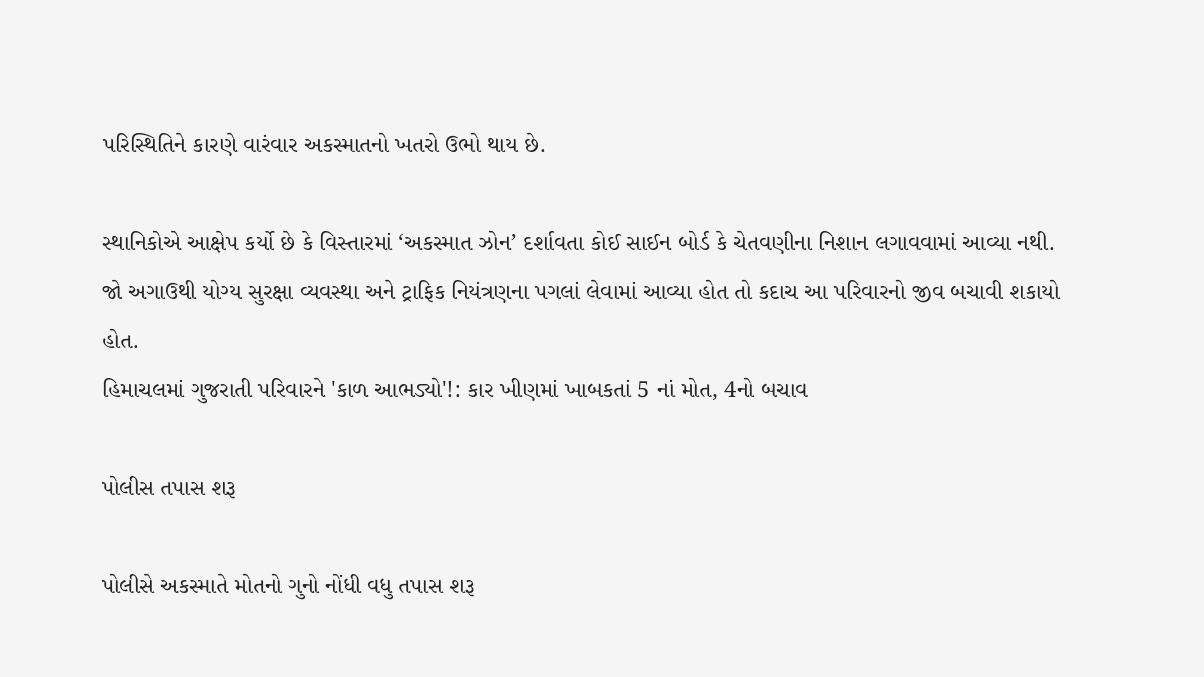પરિસ્થિતિને કારણે વારંવાર અકસ્માતનો ખતરો ઉભો થાય છે.

સ્થાનિકોએ આક્ષેપ કર્યો છે કે વિસ્તારમાં ‘અકસ્માત ઝોન’ દર્શાવતા કોઈ સાઈન બોર્ડ કે ચેતવણીના નિશાન લગાવવામાં આવ્યા નથી. જો અગાઉથી યોગ્ય સુરક્ષા વ્યવસ્થા અને ટ્રાફિક નિયંત્રણના પગલાં લેવામાં આવ્યા હોત તો કદાચ આ પરિવારનો જીવ બચાવી શકાયો હોત.
હિમાચલમાં ગુજરાતી પરિવારને 'કાળ આભડ્યો'!: કાર ખીણમાં ખાબકતાં 5 નાં મોત, 4નો બચાવ

પોલીસ તપાસ શરૂ

પોલીસે અકસ્માતે મોતનો ગુનો નોંધી વધુ તપાસ શરૂ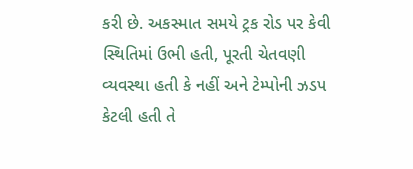કરી છે. અકસ્માત સમયે ટ્રક રોડ પર કેવી સ્થિતિમાં ઉભી હતી, પૂરતી ચેતવણી વ્યવસ્થા હતી કે નહીં અને ટેમ્પોની ઝડપ કેટલી હતી તે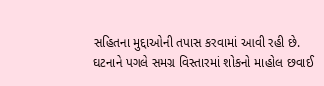સહિતના મુદ્દાઓની તપાસ કરવામાં આવી રહી છે. ઘટનાને પગલે સમગ્ર વિસ્તારમાં શોકનો માહોલ છવાઈ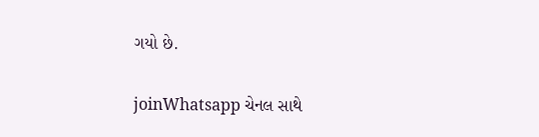ગયો છે.

joinWhatsapp ચેનલ સાથે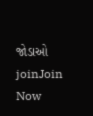જોડાઓ
joinJoin Now